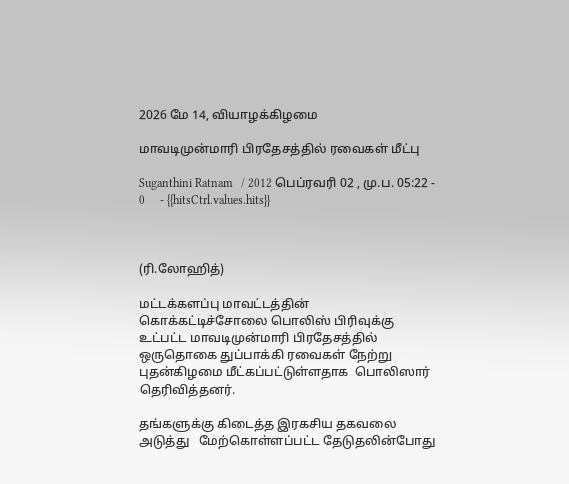2026 மே 14, வியாழக்கிழமை

மாவடிமுன்மாரி பிரதேசத்தில் ரவைகள் மீட்பு

Suganthini Ratnam   / 2012 பெப்ரவரி 02 , மு.ப. 05:22 - 0     - {{hitsCtrl.values.hits}}



(ரி.லோஹித்)

மட்டக்களப்பு மாவட்டத்தின் கொக்கட்டிச்சோலை பொலிஸ் பிரிவுக்கு உட்பட்ட மாவடிமுன்மாரி பிரதேசத்தில் ஒருதொகை துப்பாக்கி ரவைகள் நேற்று புதன்கிழமை மீட்கப்பட்டுள்ளதாக  பொலிஸார் தெரிவித்தனர்.

தங்களுக்கு கிடைத்த இரகசிய தகவலை அடுத்து   மேற்கொள்ளப்பட்ட தேடுதலின்போது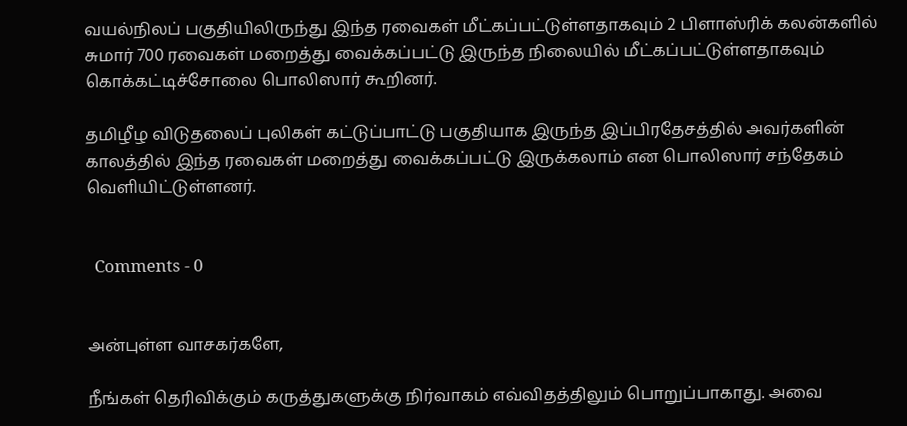வயல்நிலப் பகுதியிலிருந்து இந்த ரவைகள் மீட்கப்பட்டுள்ளதாகவும் 2 பிளாஸ்ரிக் கலன்களில் சுமார் 700 ரவைகள் மறைத்து வைக்கப்பட்டு இருந்த நிலையில் மீட்கப்பட்டுள்ளதாகவும் கொக்கட்டிச்சோலை பொலிஸார் கூறினர்.

தமிழீழ விடுதலைப் புலிகள் கட்டுப்பாட்டு பகுதியாக இருந்த இப்பிரதேசத்தில் அவர்களின் காலத்தில் இந்த ரவைகள் மறைத்து வைக்கப்பட்டு இருக்கலாம் என பொலிஸார் சந்தேகம் வெளியிட்டுள்ளனர்.


  Comments - 0


அன்புள்ள வாசகர்களே,

நீங்கள் தெரிவிக்கும் கருத்துகளுக்கு நிர்வாகம் எவ்விதத்திலும் பொறுப்பாகாது. அவை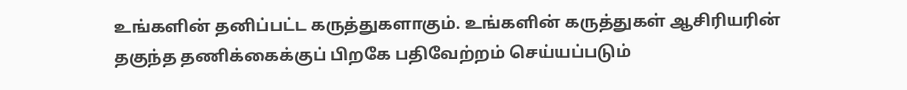உங்களின் தனிப்பட்ட கருத்துகளாகும். உங்களின் கருத்துகள் ஆசிரியரின் தகுந்த தணிக்கைக்குப் பிறகே பதிவேற்றம் செய்யப்படும்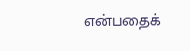என்பதைக்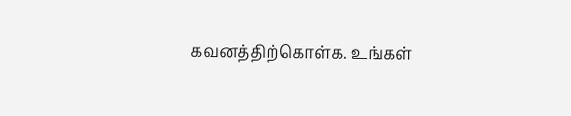கவனத்திற்கொள்க. உங்கள்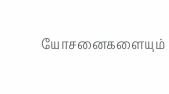யோசனைகளையும்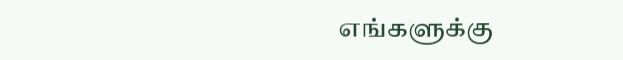எங்களுக்கு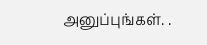அனுப்புங்கள். .